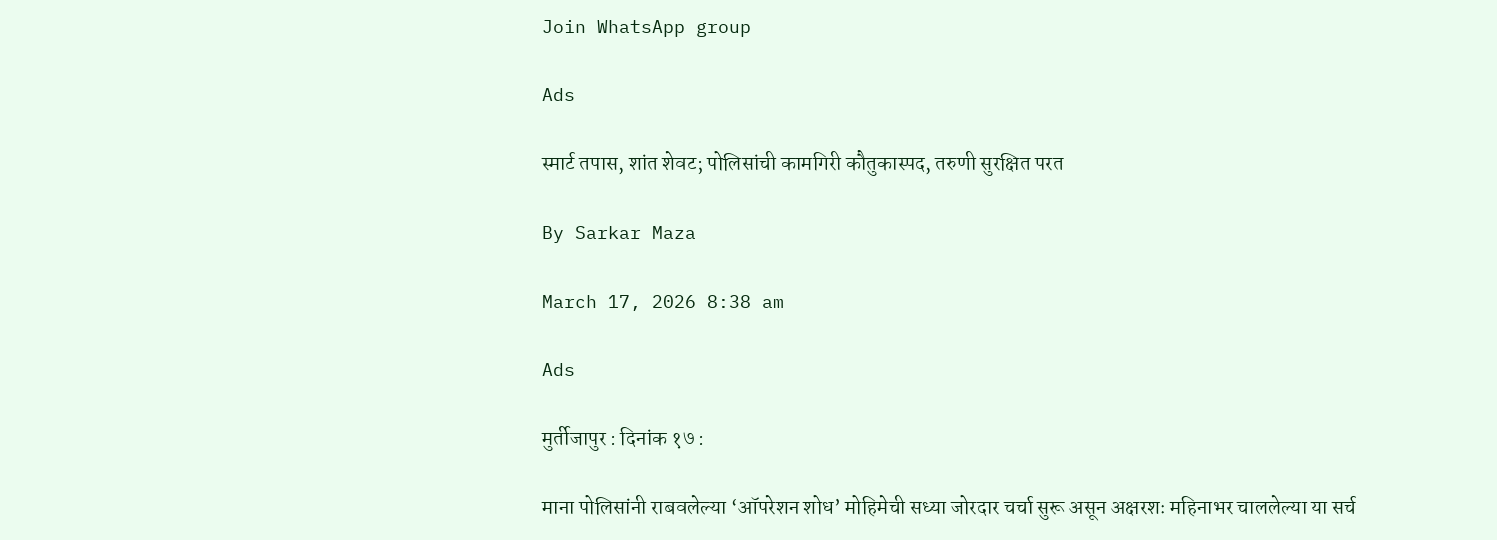Join WhatsApp group

Ads

स्मार्ट तपास, शांत शेवट; पोलिसांची कामगिरी कौतुकास्पद, तरुणी सुरक्षित परत

By Sarkar Maza

March 17, 2026 8:38 am

Ads

मुर्तीजापुर : दिनांक १७ :

माना पोलिसांनी राबवलेल्या ‘ऑपरेशन शोध’ मोहिमेची सध्या जोरदार चर्चा सुरू असून अक्षरशः महिनाभर चाललेल्या या सर्च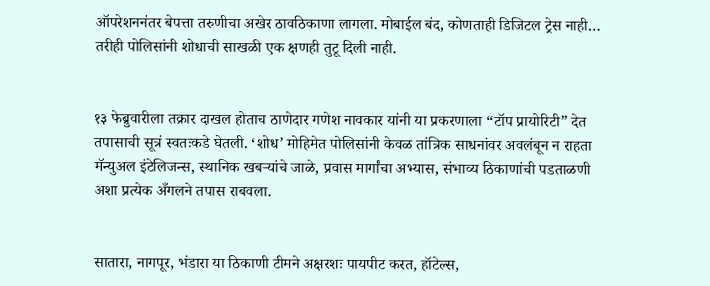ऑपरेशननंतर बेपत्ता तरुणीचा अखेर ठावठिकाणा लागला. मोबाईल बंद, कोणताही डिजिटल ट्रेस नाही… तरीही पोलिसांनी शोधाची साखळी एक क्षणही तुटू दिली नाही.


१३ फेब्रुवारीला तक्रार दाखल होताच ठाणेदार गणेश नावकार यांनी या प्रकरणाला “टॉप प्रायोरिटी” देत तपासाची सूत्रं स्वतःकडे घेतली. ‘शोध’ मोहिमेत पोलिसांनी केवळ तांत्रिक साधनांवर अवलंबून न राहता मॅन्युअल इंटेलिजन्स, स्थानिक खबर्‍यांचे जाळे, प्रवास मार्गांचा अभ्यास, संभाव्य ठिकाणांची पडताळणी अशा प्रत्येक अँगलने तपास राबवला.


सातारा, नागपूर, भंडारा या ठिकाणी टीमने अक्षरशः पायपीट करत, हॉटेल्स,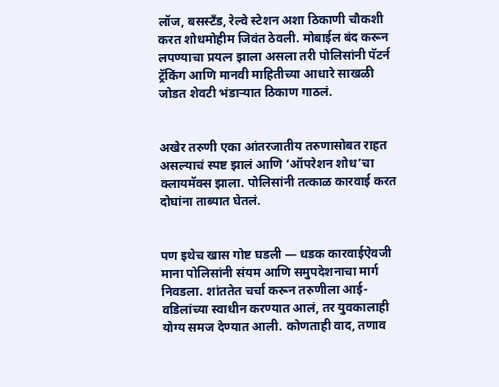लॉज, बसस्टँड, रेल्वे स्टेशन अशा ठिकाणी चौकशी करत शोधमोहीम जिवंत ठेवली. मोबाईल बंद करून लपण्याचा प्रयत्न झाला असला तरी पोलिसांनी पॅटर्न ट्रॅकिंग आणि मानवी माहितीच्या आधारे साखळी जोडत शेवटी भंडाऱ्यात ठिकाण गाठलं.


अखेर तरुणी एका आंतरजातीय तरुणासोबत राहत असल्याचं स्पष्ट झालं आणि ‘ऑपरेशन शोध’चा क्लायमॅक्स झाला. पोलिसांनी तत्काळ कारवाई करत दोघांना ताब्यात घेतलं.


पण इथेच खास गोष्ट घडली — धडक कारवाईऐवजी माना पोलिसांनी संयम आणि समुपदेशनाचा मार्ग निवडला. शांततेत चर्चा करून तरुणीला आई-वडिलांच्या स्वाधीन करण्यात आलं, तर युवकालाही योग्य समज देण्यात आली. कोणताही वाद, तणाव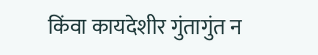किंवा कायदेशीर गुंतागुंत न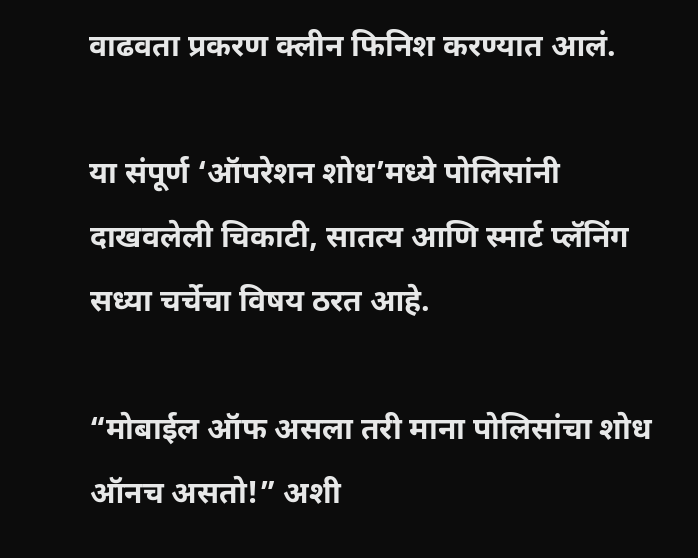वाढवता प्रकरण क्लीन फिनिश करण्यात आलं.

या संपूर्ण ‘ऑपरेशन शोध’मध्ये पोलिसांनी दाखवलेली चिकाटी, सातत्य आणि स्मार्ट प्लॅनिंग सध्या चर्चेचा विषय ठरत आहे.

“मोबाईल ऑफ असला तरी माना पोलिसांचा शोध ऑनच असतो!” अशी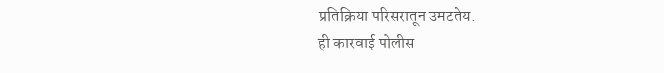प्रतिक्रिया परिसरातून उमटतेय.
ही कारवाई पोलीस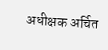अधीक्षक अर्चित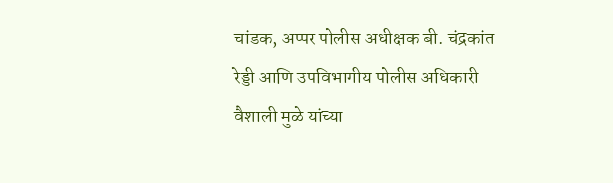चांडक, अप्पर पोलीस अधीक्षक बी. चंद्रकांत रेड्डी आणि उपविभागीय पोलीस अधिकारी वैशाली मुळे यांच्या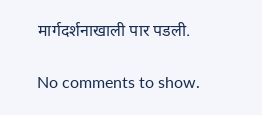मार्गदर्शनाखाली पार पडली.

No comments to show.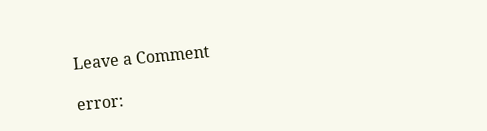Leave a Comment

error: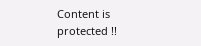Content is protected !!